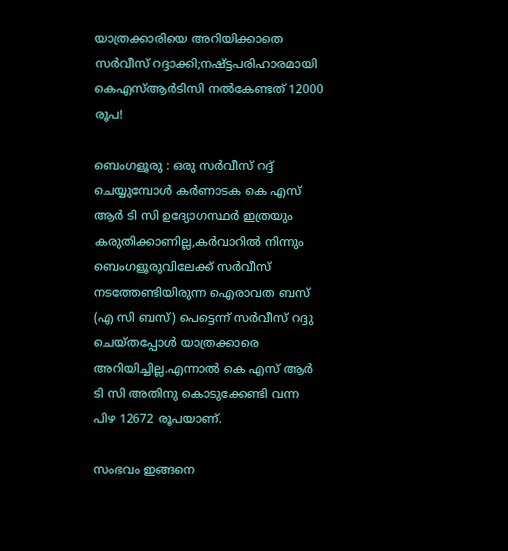യാത്രക്കാരിയെ അറിയിക്കാതെ സര്‍വീസ് റദ്ദാക്കി;നഷ്ട്ടപരിഹാരമായി കെഎസ്ആര്‍ടിസി നല്‍കേണ്ടത് 12000 രൂപ!

ബെംഗളൂരു : ഒരു സര്‍വീസ് റദ്ദ് ചെയ്യുമ്പോള്‍ കര്‍ണാടക കെ എസ് ആര്‍ ടി സി ഉദ്യോഗസ്ഥര്‍ ഇത്രയും കരുതിക്കാണില്ല,കര്‍വാറില്‍ നിന്നും ബെംഗളൂരുവിലേക്ക് സര്‍വീസ് നടത്തേണ്ടിയിരുന്ന ഐരാവത ബസ് (എ സി ബസ്‌) പെട്ടെന്ന് സര്‍വീസ് റദ്ദു ചെയ്തപ്പോള്‍ യാത്രക്കാരെ അറിയിച്ചില്ല.എന്നാല്‍ കെ എസ് ആര്‍ ടി സി അതിനു കൊടുക്കേണ്ടി വന്ന പിഴ 12672 രൂപയാണ്.

സംഭവം ഇങ്ങനെ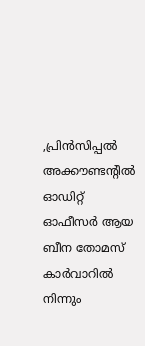,പ്രിന്‍സിപ്പല്‍ അക്കൗണ്ടന്റില്‍ ഓഡിറ്റ്‌ ഓഫീസര്‍ ആയ ബീന തോമസ്‌ കാര്‍വാറില്‍ നിന്നും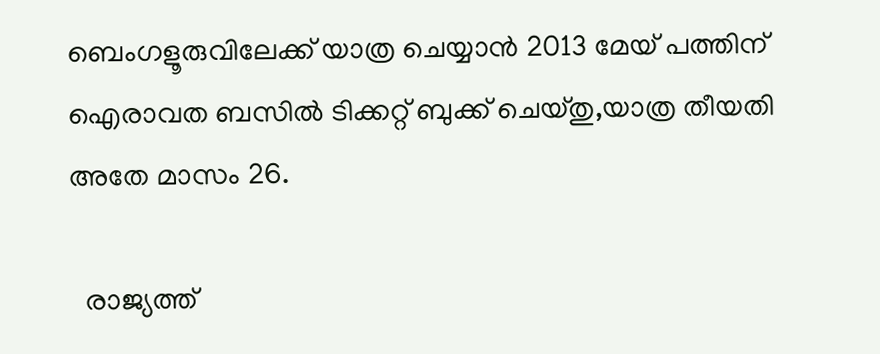ബെംഗളൂരുവിലേക്ക് യാത്ര ചെയ്യാന്‍ 2013 മേയ് പത്തിന് ഐരാവത ബസില്‍ ടിക്കറ്റ്‌ ബുക്ക്‌ ചെയ്തു,യാത്ര തീയതി അതേ മാസം 26.

  രാജ്യത്ത്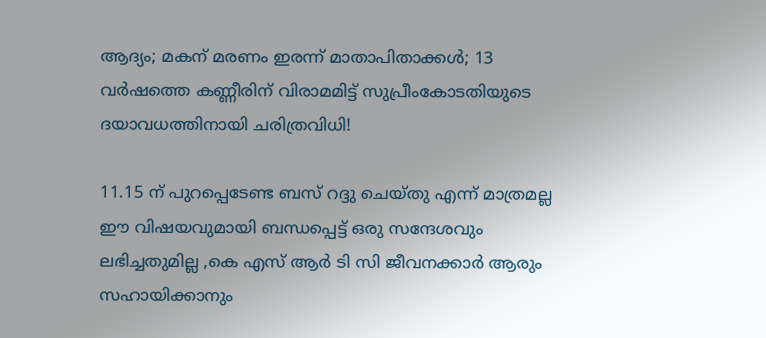ആദ്യം; മകന് മരണം ഇരന്ന് മാതാപിതാക്കൾ; 13 വർഷത്തെ കണ്ണീരിന് വിരാമമിട്ട് സുപ്രീംകോടതിയുടെ ദയാവധത്തിനായി ചരിത്രവിധി!

11.15 ന് പുറപ്പെടേണ്ട ബസ്‌ റദ്ദു ചെയ്തു എന്ന് മാത്രമല്ല ഈ വിഷയവുമായി ബന്ധപ്പെട്ട് ഒരു സന്ദേശവും ലഭിച്ചതുമില്ല ,കെ എസ് ആര്‍ ടി സി ജീവനക്കാര്‍ ആരും സഹായിക്കാനും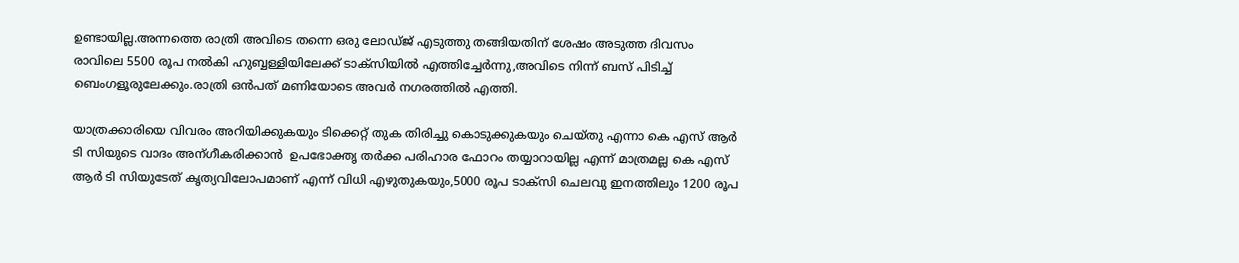ഉണ്ടായില്ല.അന്നത്തെ രാത്രി അവിടെ തന്നെ ഒരു ലോഡ്ജ് എടുത്തു തങ്ങിയതിന് ശേഷം അടുത്ത ദിവസം രാവിലെ 5500 രൂപ നല്‍കി ഹുബ്ബള്ളിയിലേക്ക് ടാക്സിയില്‍ എത്തിച്ചേര്‍ന്നു,അവിടെ നിന്ന് ബസ്‌ പിടിച്ച് ബെംഗളൂരുലേക്കും.രാത്രി ഒന്‍പത് മണിയോടെ അവര്‍ നഗരത്തില്‍ എത്തി.

യാത്രക്കാരിയെ വിവരം അറിയിക്കുകയും ടിക്കെറ്റ് തുക തിരിച്ചു കൊടുക്കുകയും ചെയ്തു എന്നാ കെ എസ് ആര്‍ ടി സിയുടെ വാദം അന്ഗീകരിക്കാന്‍  ഉപഭോക്തൃ തര്‍ക്ക പരിഹാര ഫോറം തയ്യാറായില്ല എന്ന് മാത്രമല്ല കെ എസ് ആര്‍ ടി സിയുടേത് കൃത്യവിലോപമാണ് എന്ന് വിധി എഴുതുകയും,5000 രൂപ ടാക്സി ചെലവു ഇനത്തിലും 1200 രൂപ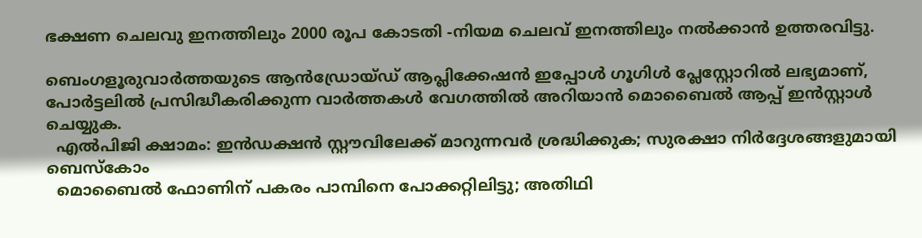ഭക്ഷണ ചെലവു ഇനത്തിലും 2000 രൂപ കോടതി -നിയമ ചെലവ് ഇനത്തിലും നല്‍ക്കാന്‍ ഉത്തരവിട്ടു.

ബെംഗളൂരുവാർത്തയുടെ ആൻഡ്രോയ്ഡ് ആപ്ലിക്കേഷൻ ഇപ്പോൾ ഗൂഗിൾ പ്ലേസ്റ്റോറിൽ ലഭ്യമാണ്, പോർട്ടലിൽ പ്രസിദ്ധീകരിക്കുന്ന വാർത്തകൾ വേഗത്തിൽ അറിയാൻ മൊബൈൽ ആപ്പ് ഇൻസ്റ്റാൾ ചെയ്യുക.
  എൽപിജി ക്ഷാമം: ഇൻഡക്ഷൻ സ്റ്റൗവിലേക്ക് മാറുന്നവർ ശ്രദ്ധിക്കുക; സുരക്ഷാ നിർദ്ദേശങ്ങളുമായി ബെസ്കോം
  മൊബൈൽ ഫോണിന് പകരം പാമ്പിനെ പോക്കറ്റിലിട്ടു; അതിഥി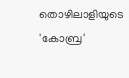തൊഴിലാളിയുടെ 'കോബ്ര'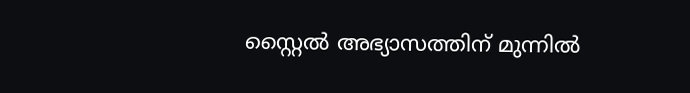സ്റ്റൈൽ അഭ്യാസത്തിന് മുന്നിൽ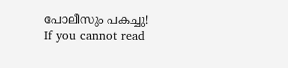പോലീസും പകച്ചു!
If you cannot read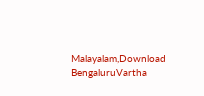Malayalam,Download BengaluruVartha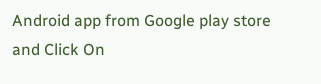Android app from Google play store and Click On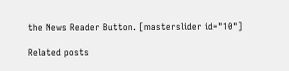the News Reader Button. [masterslider id="10"]

Related posts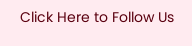Click Here to Follow Us